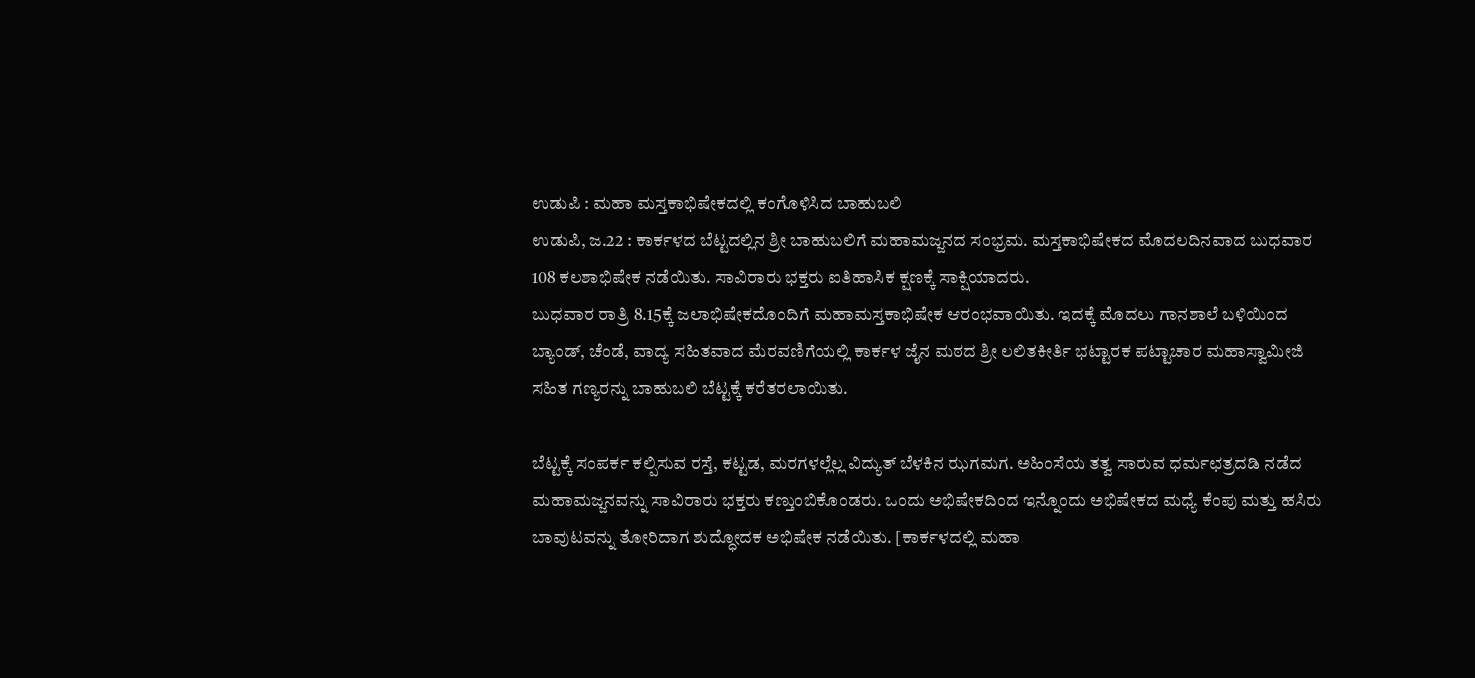ಉಡುಪಿ : ಮಹಾ ಮಸ್ತಕಾಭಿಷೇಕದಲ್ಲಿ ಕಂಗೊಳಿಸಿದ ಬಾಹುಬಲಿ
ಉಡುಪಿ, ಜ.22 : ಕಾರ್ಕಳದ ಬೆಟ್ಟದಲ್ಲಿನ ಶ್ರೀ ಬಾಹುಬಲಿಗೆ ಮಹಾಮಜ್ಜನದ ಸಂಭ್ರಮ. ಮಸ್ತಕಾಭಿಷೇಕದ ಮೊದಲದಿನವಾದ ಬುಧವಾರ 108 ಕಲಶಾಭಿಷೇಕ ನಡೆಯಿತು. ಸಾವಿರಾರು ಭಕ್ತರು ಐತಿಹಾಸಿಕ ಕ್ಷಣಕ್ಕೆ ಸಾಕ್ಷಿಯಾದರು.
ಬುಧವಾರ ರಾತ್ರಿ 8.15ಕ್ಕೆ ಜಲಾಭಿಷೇಕದೊಂದಿಗೆ ಮಹಾಮಸ್ತಕಾಭಿಷೇಕ ಆರಂಭವಾಯಿತು. ಇದಕ್ಕೆ ಮೊದಲು ಗಾನಶಾಲೆ ಬಳಿಯಿಂದ ಬ್ಯಾಂಡ್, ಚೆಂಡೆ, ವಾದ್ಯ ಸಹಿತವಾದ ಮೆರವಣಿಗೆಯಲ್ಲಿ ಕಾರ್ಕಳ ಜೈನ ಮಠದ ಶ್ರೀ ಲಲಿತಕೀರ್ತಿ ಭಟ್ಟಾರಕ ಪಟ್ಟಾಚಾರ ಮಹಾಸ್ವಾಮೀಜಿ ಸಹಿತ ಗಣ್ಯರನ್ನು ಬಾಹುಬಲಿ ಬೆಟ್ಟಕ್ಕೆ ಕರೆತರಲಾಯಿತು.

ಬೆಟ್ಟಕ್ಕೆ ಸಂಪರ್ಕ ಕಲ್ಪಿಸುವ ರಸ್ತೆ, ಕಟ್ಟಡ, ಮರಗಳಲ್ಲೆಲ್ಲ ವಿದ್ಯುತ್ ಬೆಳಕಿನ ಝಗಮಗ. ಅಹಿಂಸೆಯ ತತ್ವ ಸಾರುವ ಧರ್ಮಛತ್ರದಡಿ ನಡೆದ ಮಹಾಮಜ್ಜನವನ್ನು ಸಾವಿರಾರು ಭಕ್ತರು ಕಣ್ತುಂಬಿಕೊಂಡರು. ಒಂದು ಅಭಿಷೇಕದಿಂದ ಇನ್ನೊಂದು ಅಭಿಷೇಕದ ಮಧ್ಯೆ ಕೆಂಪು ಮತ್ತು ಹಸಿರು ಬಾವುಟವನ್ನು ತೋರಿದಾಗ ಶುದ್ಧೋದಕ ಅಭಿಷೇಕ ನಡೆಯಿತು. [ಕಾರ್ಕಳದಲ್ಲಿ ಮಹಾ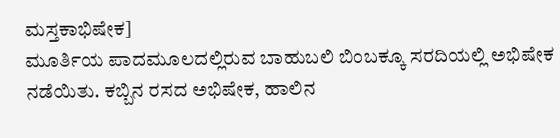ಮಸ್ತಕಾಭಿಷೇಕ]
ಮೂರ್ತಿಯ ಪಾದಮೂಲದಲ್ಲಿರುವ ಬಾಹುಬಲಿ ಬಿಂಬಕ್ಕೂ ಸರದಿಯಲ್ಲಿ ಅಭಿಷೇಕ ನಡೆಯಿತು. ಕಬ್ಬಿನ ರಸದ ಅಭಿಷೇಕ, ಹಾಲಿನ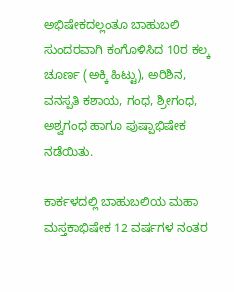ಅಭಿಷೇಕದಲ್ಲಂತೂ ಬಾಹುಬಲಿ ಸುಂದರವಾಗಿ ಕಂಗೊಳಿಸಿದ 10ರ ಕಲ್ಕ ಚೂರ್ಣ (ಅಕ್ಕಿ ಹಿಟ್ಟು), ಅರಿಶಿನ, ವನಸ್ಪತಿ ಕಶಾಯ, ಗಂಧ, ಶ್ರೀಗಂಧ, ಅಶ್ವಗಂಧ ಹಾಗೂ ಪುಷ್ಪಾಭಿಷೇಕ ನಡೆಯಿತು.

ಕಾರ್ಕಳದಲ್ಲಿ ಬಾಹುಬಲಿಯ ಮಹಾ ಮಸ್ತಕಾಭಿಷೇಕ 12 ವರ್ಷಗಳ ನಂತರ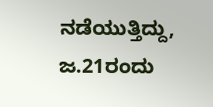ನಡೆಯುತ್ತಿದ್ದು, ಜ.21ರಂದು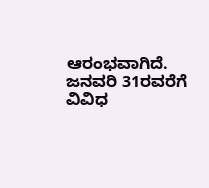ಆರಂಭವಾಗಿದೆ. ಜನವರಿ 31ರವರೆಗೆ ವಿವಿಧ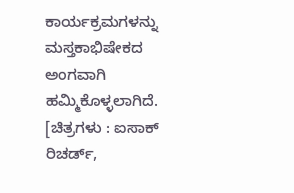ಕಾರ್ಯಕ್ರಮಗಳನ್ನು ಮಸ್ತಕಾಭಿಷೇಕದ ಅಂಗವಾಗಿ ಹಮ್ಮಿಕೊಳ್ಳಲಾಗಿದೆ. [ಚಿತ್ರಗಳು : ಐಸಾಕ್ ರಿಚರ್ಡ್,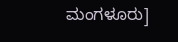ಮಂಗಳೂರು]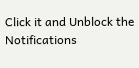Click it and Unblock the Notifications